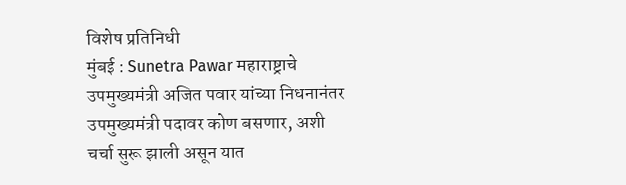विशेष प्रतिनिधी
मुंबई : Sunetra Pawar महाराष्ट्राचे उपमुख्यमंत्री अजित पवार यांच्या निधनानंतर उपमुख्यमंत्री पदावर कोण बसणार, अशी चर्चा सुरू झाली असून यात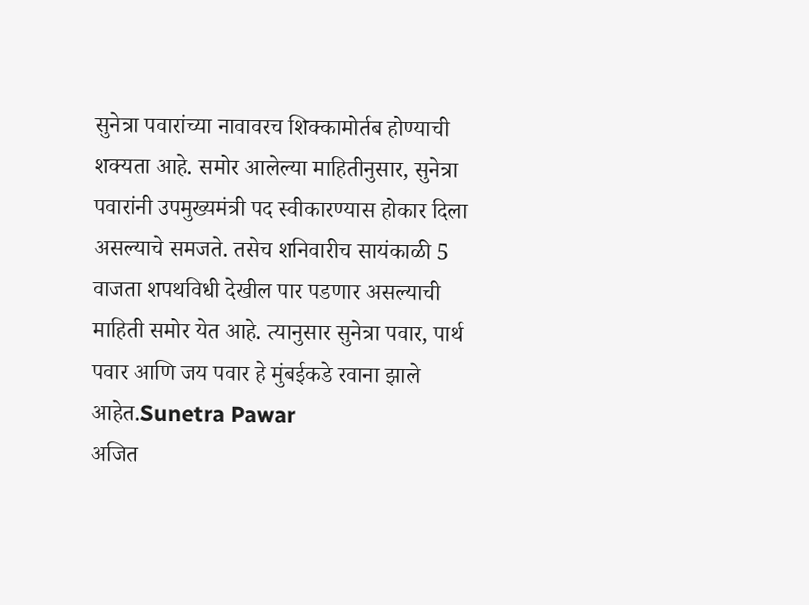सुनेत्रा पवारांच्या नावावरच शिक्कामोर्तब होण्याची शक्यता आहे. समोर आलेल्या माहितीनुसार, सुनेत्रा पवारांनी उपमुख्यमंत्री पद स्वीकारण्यास होकार दिला असल्याचे समजते. तसेच शनिवारीच सायंकाळी 5 वाजता शपथविधी देखील पार पडणार असल्याची माहिती समोर येत आहे. त्यानुसार सुनेत्रा पवार, पार्थ पवार आणि जय पवार हे मुंबईकडे रवाना झाले आहेत.Sunetra Pawar
अजित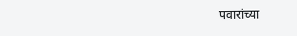पवारांच्या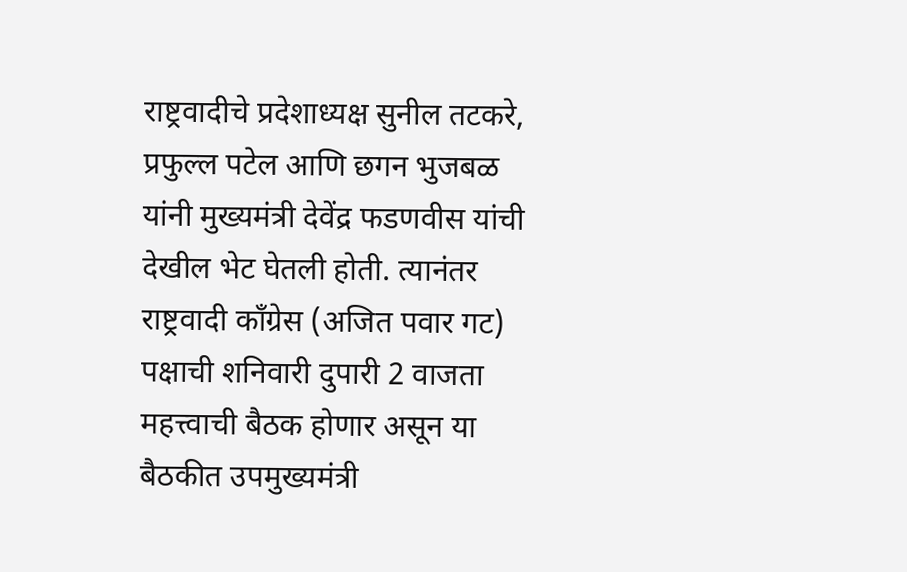राष्ट्रवादीचे प्रदेशाध्यक्ष सुनील तटकरे, प्रफुल्ल पटेल आणि छगन भुजबळ यांनी मुख्यमंत्री देवेंद्र फडणवीस यांची देखील भेट घेतली होती. त्यानंतर राष्ट्रवादी कॉंग्रेस (अजित पवार गट) पक्षाची शनिवारी दुपारी 2 वाजता महत्त्वाची बैठक होणार असून या बैठकीत उपमुख्यमंत्री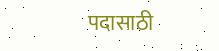पदासाठी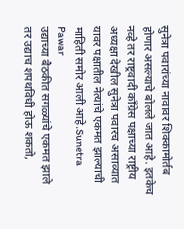सुनेत्रा पवारांच्या नावावर शिक्कामोर्तब होणार असल्याचे बोलले जात आहे. इतकेच नव्हे तर राष्ट्रवादी कॉंग्रेस पक्षाच्या राष्ट्रीय अध्यक्षा देखील सुनेत्रा पवारच असाव्यात यावर पक्षातील नेत्यांचे एकमत झाल्याची माहिती समोर आली आहे.Sunetra Pawar
उद्याच्या बैठकीत सगळ्यांचे एकमत झाले तर उद्याच शपथविधी होऊ शकतो,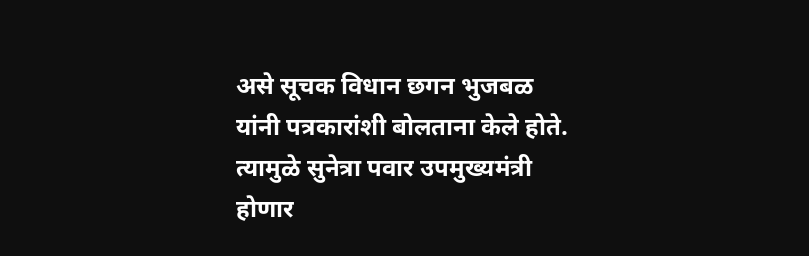असे सूचक विधान छगन भुजबळ यांनी पत्रकारांशी बोलताना केले होते. त्यामुळे सुनेत्रा पवार उपमुख्यमंत्री होणार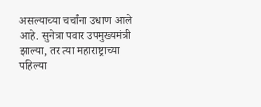असल्याच्या चर्चांना उधाण आले आहे. सुनेत्रा पवार उपमुख्यमंत्री झाल्या, तर त्या महाराष्ट्राच्या पहिल्या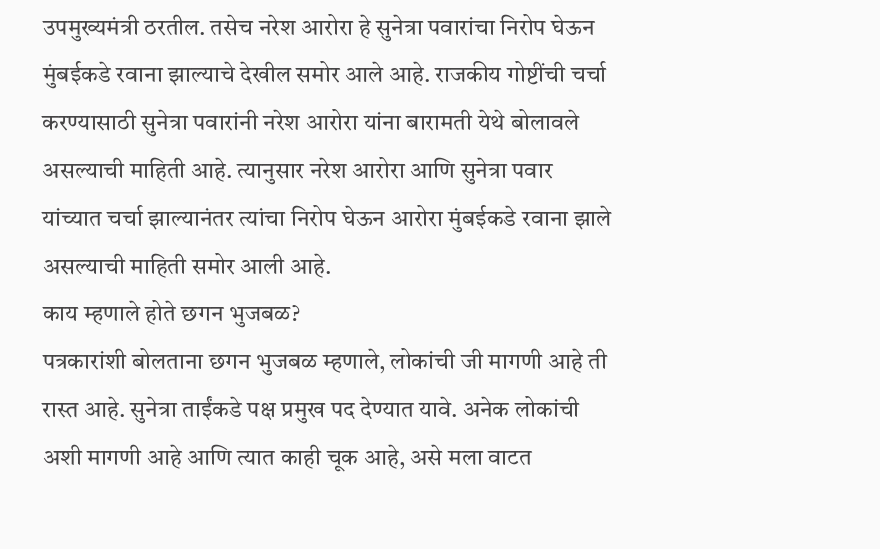उपमुख्यमंत्री ठरतील. तसेच नरेश आरोरा हे सुनेत्रा पवारांचा निरोप घेऊन मुंबईकडे रवाना झाल्याचे देखील समोर आले आहे. राजकीय गोष्टींची चर्चा करण्यासाठी सुनेत्रा पवारांनी नरेश आरोरा यांना बारामती येथे बोलावले असल्याची माहिती आहे. त्यानुसार नरेश आरोरा आणि सुनेत्रा पवार यांच्यात चर्चा झाल्यानंतर त्यांचा निरोप घेऊन आरोरा मुंबईकडे रवाना झाले असल्याची माहिती समोर आली आहे.
काय म्हणाले होते छगन भुजबळ?
पत्रकारांशी बोलताना छगन भुजबळ म्हणाले, लोकांची जी मागणी आहे ती रास्त आहे. सुनेत्रा ताईंकडे पक्ष प्रमुख पद देण्यात यावे. अनेक लोकांची अशी मागणी आहे आणि त्यात काही चूक आहे, असे मला वाटत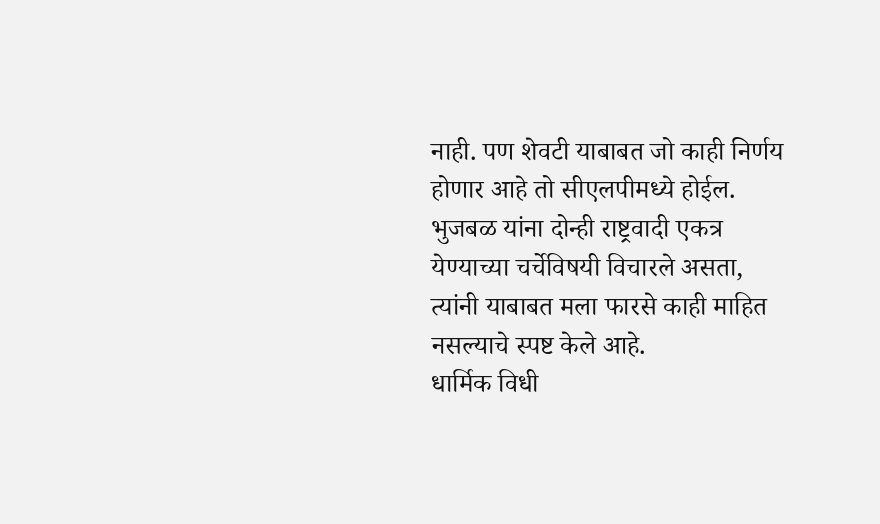नाही. पण शेवटी याबाबत जो काही निर्णय होणार आहे तो सीएलपीमध्ये होईल. भुजबळ यांना दोन्ही राष्ट्रवादी एकत्र येण्याच्या चर्चेविषयी विचारले असता, त्यांनी याबाबत मला फारसे काही माहित नसल्याचे स्पष्ट केले आहे.
धार्मिक विधी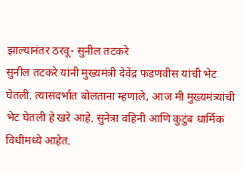झाल्यानंतर ठरवू- सुनील तटकरे
सुनील तटकरे यांनी मुख्यमंत्री देवेंद्र फडणवीस यांची भेट घेतली. त्यासंदर्भात बोलताना म्हणाले, आज मी मुख्यमंत्र्यांची भेट घेतली हे खरे आहे. सुनेत्रा वहिनी आणि कुटुंब धार्मिक विधीमध्ये आहेत.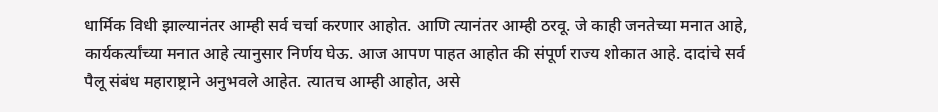धार्मिक विधी झाल्यानंतर आम्ही सर्व चर्चा करणार आहोत. आणि त्यानंतर आम्ही ठरवू. जे काही जनतेच्या मनात आहे, कार्यकर्त्यांच्या मनात आहे त्यानुसार निर्णय घेऊ. आज आपण पाहत आहोत की संपूर्ण राज्य शोकात आहे. दादांचे सर्व पैलू संबंध महाराष्ट्राने अनुभवले आहेत. त्यातच आम्ही आहोत, असे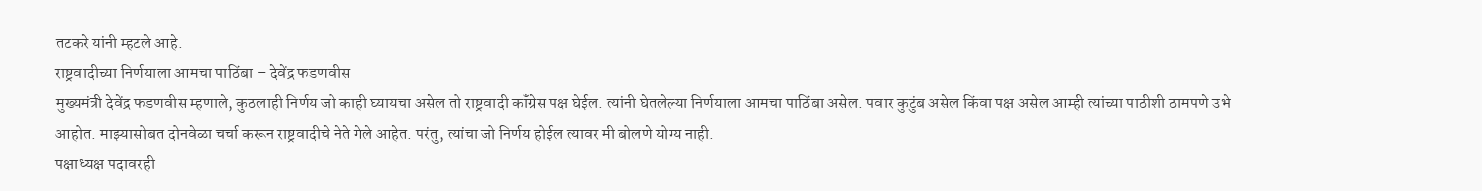तटकरे यांनी म्हटले आहे.
राष्ट्रवादीच्या निर्णयाला आमचा पाठिंबा – देवेंद्र फडणवीस
मुख्यमंत्री देवेंद्र फडणवीस म्हणाले, कुठलाही निर्णय जो काही घ्यायचा असेल तो राष्ट्रवादी कॉंग्रेस पक्ष घेईल. त्यांनी घेतलेल्या निर्णयाला आमचा पाठिंबा असेल. पवार कुटुंब असेल किंवा पक्ष असेल आम्ही त्यांच्या पाठीशी ठामपणे उभे आहोत. माझ्यासोबत दोनवेळा चर्चा करून राष्ट्रवादीचे नेते गेले आहेत. परंतु, त्यांचा जो निर्णय होईल त्यावर मी बोलणे योग्य नाही.
पक्षाध्यक्ष पदावरही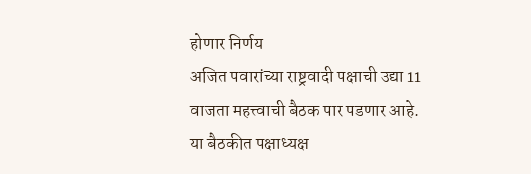होणार निर्णय
अजित पवारांच्या राष्ट्रवादी पक्षाची उद्या 11 वाजता महत्त्वाची बैठक पार पडणार आहे. या बैठकीत पक्षाध्यक्ष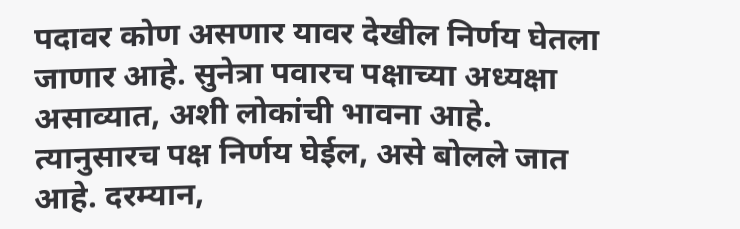पदावर कोण असणार यावर देखील निर्णय घेतला जाणार आहे. सुनेत्रा पवारच पक्षाच्या अध्यक्षा असाव्यात, अशी लोकांची भावना आहे. त्यानुसारच पक्ष निर्णय घेईल, असे बोलले जात आहे. दरम्यान,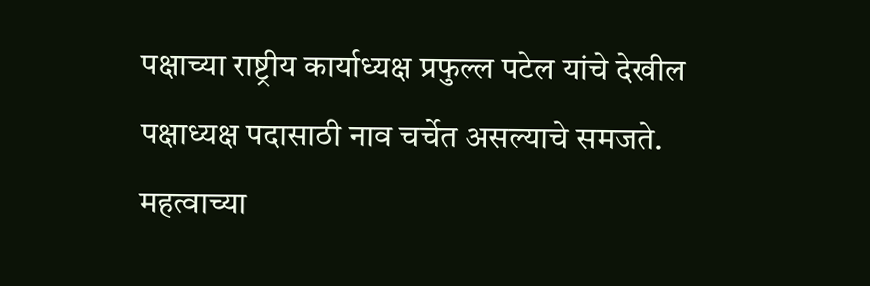पक्षाच्या राष्ट्रीय कार्याध्यक्ष प्रफुल्ल पटेल यांचे देखील पक्षाध्यक्ष पदासाठी नाव चर्चेत असल्याचे समजते.
महत्वाच्या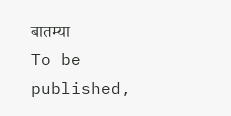बातम्या
To be published,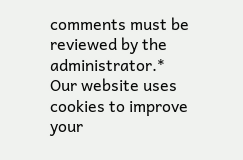comments must be reviewed by the administrator.*
Our website uses cookies to improve your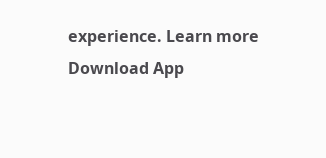experience. Learn more
Download App